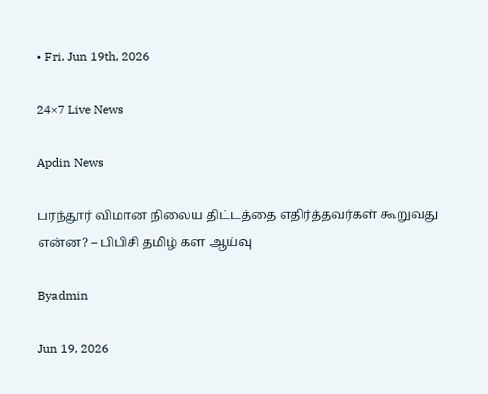• Fri. Jun 19th, 2026

24×7 Live News

Apdin News

பரந்தூர் விமான நிலைய திட்டத்தை எதிர்த்தவர்கள் கூறுவது என்ன? – பிபிசி தமிழ் கள ஆய்வு

Byadmin

Jun 19, 2026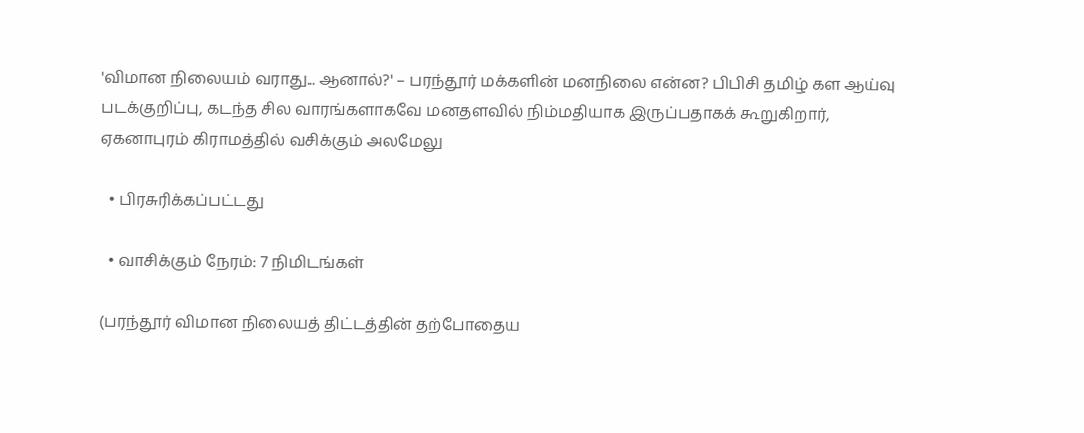'விமான நிலையம் வராது... ஆனால்?' – பரந்தூர் மக்களின் மனநிலை என்ன? பிபிசி தமிழ் கள ஆய்வு
படக்குறிப்பு, கடந்த சில வாரங்களாகவே மனதளவில் நிம்மதியாக இருப்பதாகக் கூறுகிறார், ஏகனாபுரம் கிராமத்தில் வசிக்கும் அலமேலு

  • பிரசுரிக்கப்பட்டது

  • வாசிக்கும் நேரம்: 7 நிமிடங்கள்

(பரந்தூர் விமான நிலையத் திட்டத்தின் தற்போதைய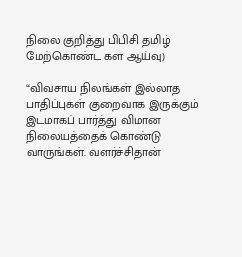நிலை குறித்து பிபிசி தமிழ் மேற்கொண்ட கள ஆய்வு)

“விவசாய நிலங்கள் இல்லாத பாதிப்புகள் குறைவாக இருக்கும் இடமாகப் பார்த்து விமான நிலையத்தைக் கொண்டு வாருங்கள். வளர்ச்சிதான்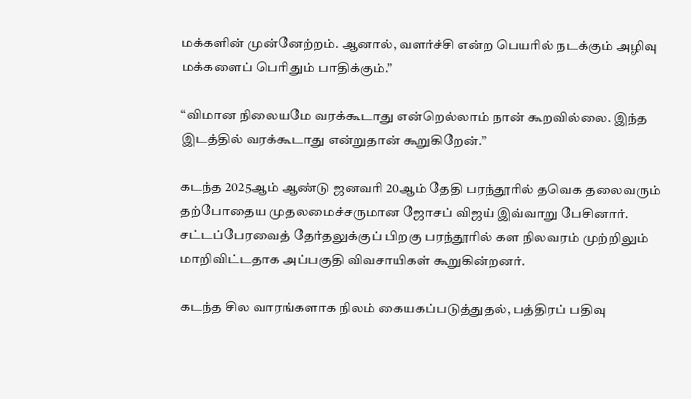மக்களின் முன்னேற்றம். ஆனால், வளர்ச்சி என்ற பெயரில் நடக்கும் அழிவு மக்களைப் பெரிதும் பாதிக்கும்.”

“விமான நிலையமே வரக்கூடாது என்றெல்லாம் நான் கூறவில்லை. இந்த இடத்தில் வரக்கூடாது என்றுதான் கூறுகிறேன்.”

கடந்த 2025ஆம் ஆண்டு ஜனவரி 20ஆம் தேதி பரந்தூரில் தவெக தலைவரும் தற்போதைய முதலமைச்சருமான ஜோசப் விஜய் இவ்வாறு பேசினார். சட்டப்பேரவைத் தேர்தலுக்குப் பிறகு பரந்தூரில் கள நிலவரம் முற்றிலும் மாறிவிட்டதாக அப்பகுதி விவசாயிகள் கூறுகின்றனர்.

கடந்த சில வாரங்களாக நிலம் கையகப்படுத்துதல், பத்திரப் பதிவு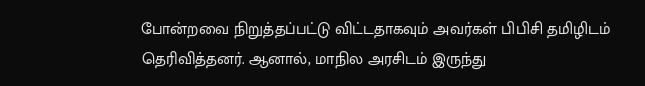போன்றவை நிறுத்தப்பட்டு விட்டதாகவும் அவர்கள் பிபிசி தமிழிடம் தெரிவித்தனர். ஆனால், மாநில அரசிடம் இருந்து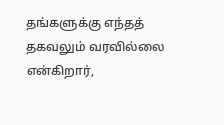தங்களுக்கு எந்தத் தகவலும் வரவில்லை என்கிறார்,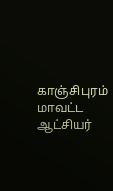காஞ்சிபுரம் மாவட்ட ஆட்சியர்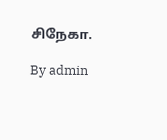சிநேகா.

By admin